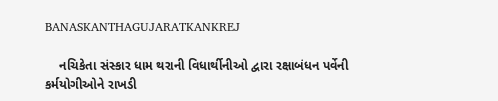BANASKANTHAGUJARATKANKREJ

    નચિકેતા સંસ્કાર ધામ થરાની વિધાર્થીનીઓ દ્વારા રક્ષાબંધન પર્વેની કર્મયોગીઓને રાખડી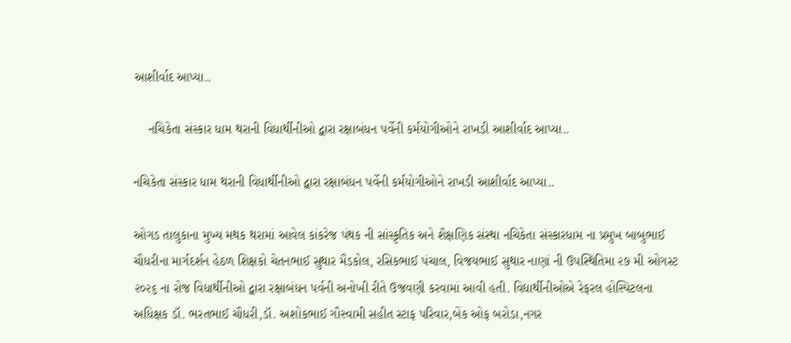આશીર્વાદ આપ્યા..

    નચિકેતા સંસ્કાર ધામ થરાની વિધાર્થીનીઓ દ્વારા રક્ષાબંધન પર્વેની કર્મયોગીઓને રાખડી આશીર્વાદ આપ્યા..

નચિકેતા સંસ્કાર ધામ થરાની વિધાર્થીનીઓ દ્વારા રક્ષાબંધન પર્વેની કર્મયોગીઓને રાખડી આશીર્વાદ આપ્યા..

ઓગડ તાલુકાના મુખ્ય મથક થરામાં આવેલ કાંકરેજ પંથક ની સાંસ્કૃતિક અને શૈક્ષણિક સંસ્થા નચિકેતા સંસ્કારધામ ના પ્રમુખ બાબુભાઈ ચૌધરીના માર્ગદર્શન હેઠળ શિક્ષકો ચેતનભાઈ સુથાર મૈડકોલ, રસિકભાઈ પંચાલ, વિજયભાઈ સુથાર નાણાં ની ઉપસ્થિતિમા ૨૭ મી ઓગસ્ટ ૨૦૨૬ ના રોજ વિધાર્થીનીઓ દ્વારા રક્ષાબંધન પર્વની અનોખી રીતે ઉજવણી કરવામાં આવી હતી. વિદ્યાર્થીનીઓએ રેફરલ હોસ્પિટલના અધિક્ષક ડૉ. ભરતભાઈ ચૌધરી,ડૉ. અશોકભાઈ ગૌસ્વામી સહીત સ્ટાફ પરિવાર,બેંક ઓફ બરોડા,નગર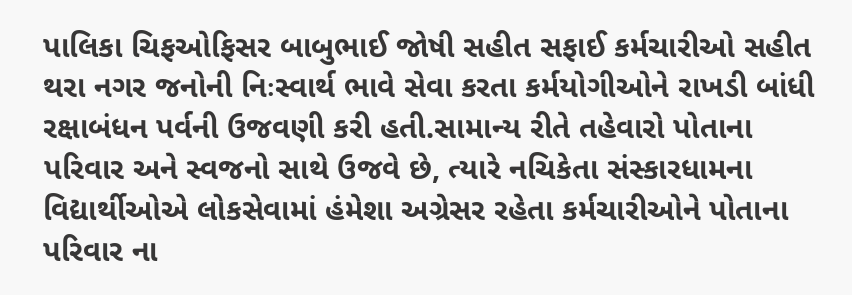પાલિકા ચિફઓફિસર બાબુભાઈ જોષી સહીત સફાઈ કર્મચારીઓ સહીત થરા નગર જનોની નિઃસ્વાર્થ ભાવે સેવા કરતા કર્મયોગીઓને રાખડી બાંધી રક્ષાબંધન પર્વની ઉજવણી કરી હતી.સામાન્ય રીતે તહેવારો પોતાના પરિવાર અને સ્વજનો સાથે ઉજવે છે, ત્યારે નચિકેતા સંસ્કારધામના વિદ્યાર્થીઓએ લોકસેવામાં હંમેશા અગ્રેસર રહેતા કર્મચારીઓને પોતાના પરિવાર ના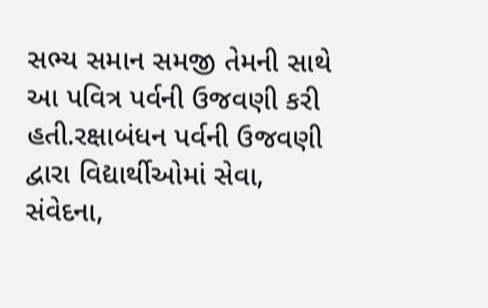સભ્ય સમાન સમજી તેમની સાથે આ પવિત્ર પર્વની ઉજવણી કરી હતી.રક્ષાબંધન પર્વની ઉજવણી દ્વારા વિદ્યાર્થીઓમાં સેવા, સંવેદના,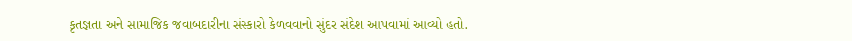કૃતજ્ઞતા અને સામાજિક જવાબદારીના સંસ્કારો કેળવવાનો સુંદર સંદેશ આપવામાં આવ્યો હતો.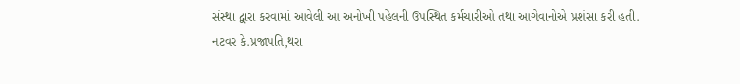સંસ્થા દ્વારા કરવામાં આવેલી આ અનોખી પહેલની ઉપસ્થિત કર્મચારીઓ તથા આગેવાનોએ પ્રશંસા કરી હતી.
નટવર કે.પ્રજાપતિ,થરા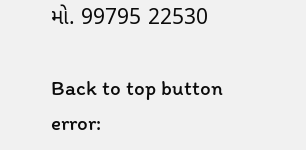મો. 99795 22530

Back to top button
error: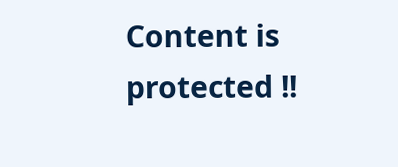Content is protected !!